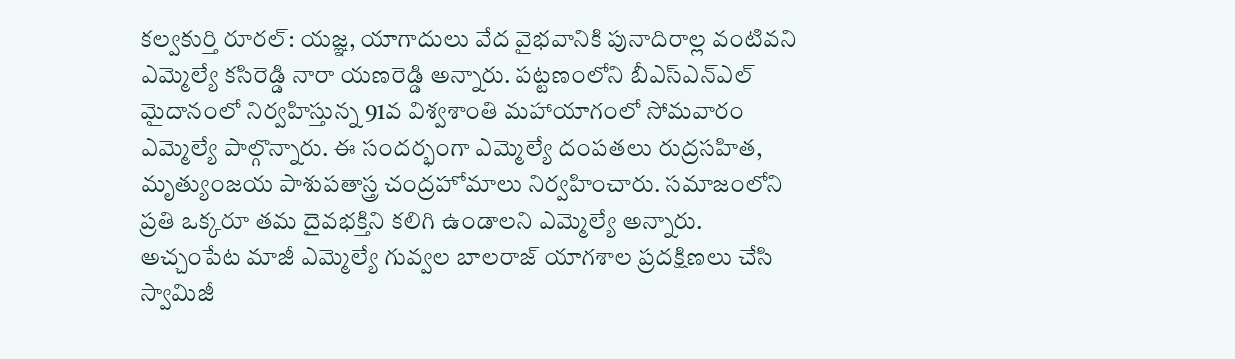కల్వకుర్తి రూరల్: యజ్ఞ, యాగాదులు వేద వైభవానికి పునాదిరాల్ల వంటివని ఎమ్మెల్యే కసిరెడ్డి నారా యణరెడ్డి అన్నారు. పట్టణంలోని బీఎస్ఎన్ఎల్ మైదానంలో నిర్వహిస్తున్న 91వ విశ్వశాంతి మహాయాగంలో సోమవారం ఎమ్మెల్యే పాల్గొన్నారు. ఈ సందర్భంగా ఎమ్మెల్యే దంపతలు రుద్రసహిత, మృత్యుంజయ పాశుపతాస్త్ర చంద్రహోమాలు నిర్వహించారు. సమాజంలోని ప్రతి ఒక్కరూ తమ దైవభక్తిని కలిగి ఉండాలని ఎమ్మెల్యే అన్నారు. అచ్చంపేట మాజీ ఎమ్మెల్యే గువ్వల బాలరాజ్ యాగశాల ప్రదక్షిణలు చేసి స్వామిజీ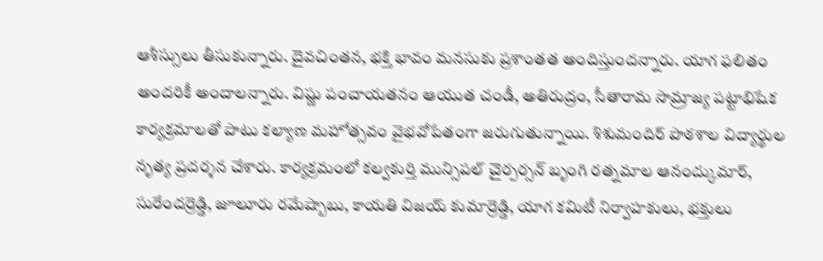ఆశీస్సులు తీసుకున్నారు. దైవచింతన, భక్తి భావం మనసుకు ప్రశాంతత అందిస్తుందన్నారు. యాగ ఫలితం అందరికీ అందాలన్నారు. విష్ణు పంచాయతనం ఆయుత చండీ, అతిరుద్రం, సీతారామ సామ్రాజ్య పట్టాభిషేక కార్యక్రమాలతో పాటు కల్యాణ మహోత్సవం వైభవోపేతంగా జరుగుతున్నాయి. శిశుమందిర్ పాఠశాల విద్యార్థుల నృత్య ప్రదర్శన చేశారు. కార్యక్రమంలో కల్వకుర్తి మున్సిపల్ చైర్పర్సన్ బృంగి రత్నమాల ఆనంద్కుమార్, సురేందర్రెడ్డి, జూలూరు రమేష్బాబు, కాయతి విజయ్ కుమార్రెడ్డి, యాగ కమిటీ నిర్వాహకులు, భక్తులు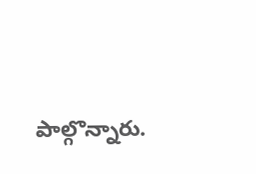పాల్గొన్నారు.